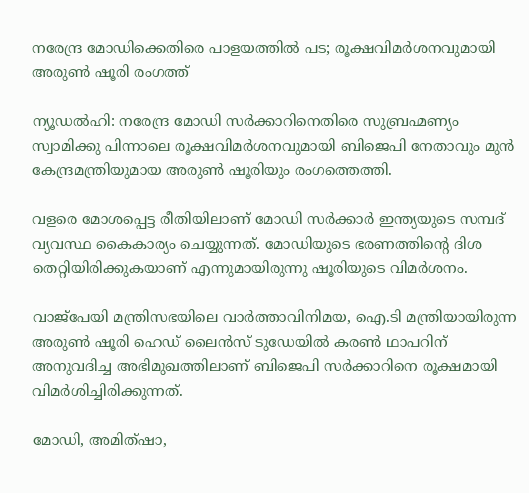നരേന്ദ്ര മോഡിക്കെതിരെ പാളയത്തില്‍ പട; രൂക്ഷവിമര്‍ശനവുമായി അരുണ്‍ ഷൂരി രംഗത്ത്‌

ന്യൂഡല്‍ഹി: നരേന്ദ്ര മോഡി സര്‍ക്കാറിനെതിരെ സുബ്രഹ്മണ്യം സ്വാമിക്കു പിന്നാലെ രൂക്ഷവിമര്‍ശനവുമായി ബിജെപി നേതാവും മുന്‍ കേന്ദ്രമന്ത്രിയുമായ അരുണ്‍ ഷൂരിയും രംഗത്തെത്തി.

വളരെ മോശപ്പെട്ട രീതിയിലാണ് മോഡി സര്‍ക്കാര്‍ ഇന്ത്യയുടെ സമ്പദ് വ്യവസ്ഥ കൈകാര്യം ചെയ്യുന്നത്. മോഡിയുടെ ഭരണത്തിന്റെ ദിശ തെറ്റിയിരിക്കുകയാണ് എന്നുമായിരുന്നു ഷൂരിയുടെ വിമര്‍ശനം.

വാജ്‌പേയി മന്ത്രിസഭയിലെ വാര്‍ത്താവിനിമയ, ഐ.ടി മന്ത്രിയായിരുന്ന അരുണ്‍ ഷൂരി ഹെഡ് ലൈന്‍സ് ടുഡേയില്‍ കരണ്‍ ഥാപറിന് അനുവദിച്ച അഭിമുഖത്തിലാണ് ബിജെപി സര്‍ക്കാറിനെ രൂക്ഷമായി വിമര്‍ശിച്ചിരിക്കുന്നത്.

മോഡി, അമിത്ഷാ,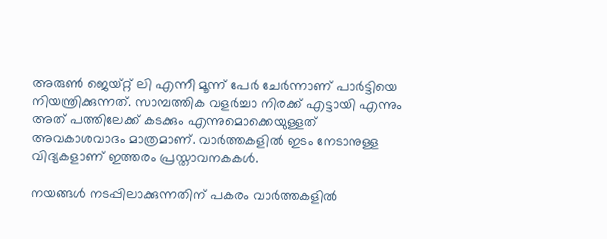അരുണ്‍ ജെയ്റ്റ് ലി എന്നീ മൂന്ന് പേര്‍ ചേര്‍ന്നാണ് പാര്‍ട്ടിയെ നിയന്ത്രിക്കുന്നത്. സാമ്പത്തിക വളര്‍ച്ചാ നിരക്ക് എട്ടായി എന്നും അത് പത്തിലേക്ക് കടക്കും എന്നുമൊക്കെയുള്ളത് അവകാശവാദം മാത്രമാണ്. വാര്‍ത്തകളില്‍ ഇടം നേടാനുള്ള വിദ്യകളാണ് ഇത്തരം പ്രസ്താവനകകള്‍.

നയങ്ങള്‍ നടപ്പിലാക്കുന്നതിന് പകരം വാര്‍ത്തകളില്‍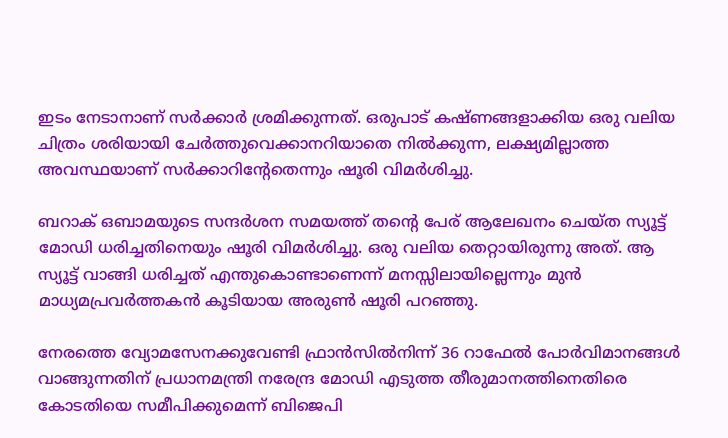ഇടം നേടാനാണ് സര്‍ക്കാര്‍ ശ്രമിക്കുന്നത്. ഒരുപാട് കഷ്ണങ്ങളാക്കിയ ഒരു വലിയ ചിത്രം ശരിയായി ചേര്‍ത്തുവെക്കാനറിയാതെ നില്‍ക്കുന്ന, ലക്ഷ്യമില്ലാത്ത അവസ്ഥയാണ് സര്‍ക്കാറിന്റേതെന്നും ഷൂരി വിമര്‍ശിച്ചു.

ബറാക് ഒബാമയുടെ സന്ദര്‍ശന സമയത്ത് തന്റെ പേര് ആലേഖനം ചെയ്ത സ്യൂട്ട് മോഡി ധരിച്ചതിനെയും ഷൂരി വിമര്‍ശിച്ചു. ഒരു വലിയ തെറ്റായിരുന്നു അത്. ആ സ്യൂട്ട് വാങ്ങി ധരിച്ചത് എന്തുകൊണ്ടാണെന്ന് മനസ്സിലായില്ലെന്നും മുന്‍ മാധ്യമപ്രവര്‍ത്തകന്‍ കൂടിയായ അരുണ്‍ ഷൂരി പറഞ്ഞു.

നേരത്തെ വ്യോമസേനക്കുവേണ്ടി ഫ്രാന്‍സില്‍നിന്ന് 36 റാഫേല്‍ പോര്‍വിമാനങ്ങള്‍ വാങ്ങുന്നതിന് പ്രധാനമന്ത്രി നരേന്ദ്ര മോഡി എടുത്ത തീരുമാനത്തിനെതിരെ കോടതിയെ സമീപിക്കുമെന്ന് ബിജെപി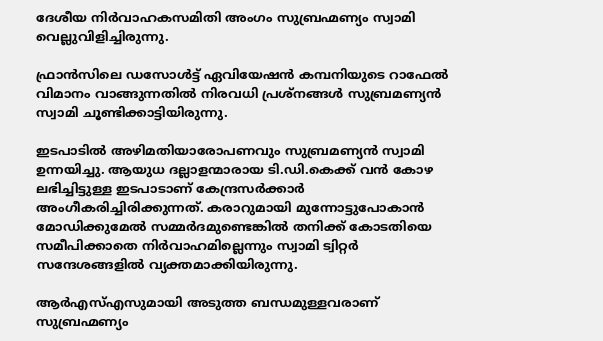ദേശീയ നിര്‍വാഹകസമിതി അംഗം സുബ്രഹ്മണ്യം സ്വാമി വെല്ലുവിളിച്ചിരുന്നു.

ഫ്രാന്‍സിലെ ഡസോള്‍ട്ട് ഏവിയേഷന്‍ കമ്പനിയുടെ റാഫേല്‍ വിമാനം വാങ്ങുന്നതില്‍ നിരവധി പ്രശ്‌നങ്ങള്‍ സുബ്രമണ്യന്‍ സ്വാമി ചൂണ്ടിക്കാട്ടിയിരുന്നു.

ഇടപാടില്‍ അഴിമതിയാരോപണവും സുബ്രമണ്യന്‍ സ്വാമി ഉന്നയിച്ചു. ആയുധ ദല്ലാളന്മാരായ ടി.ഡി.കെക്ക് വന്‍ കോഴ ലഭിച്ചിട്ടുള്ള ഇടപാടാണ് കേന്ദ്രസര്‍ക്കാര്‍ അംഗീകരിച്ചിരിക്കുന്നത്. കരാറുമായി മുന്നോട്ടുപോകാന്‍ മോഡിക്കുമേല്‍ സമ്മര്‍ദമുണ്ടെങ്കില്‍ തനിക്ക് കോടതിയെ സമീപിക്കാതെ നിര്‍വാഹമില്ലെന്നും സ്വാമി ട്വിറ്റര്‍ സന്ദേശങ്ങളില്‍ വ്യക്തമാക്കിയിരുന്നു.

ആര്‍എസ്എസുമായി അടുത്ത ബന്ധമുള്ളവരാണ് സുബ്രഹ്മണ്യം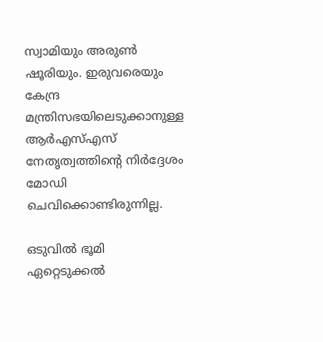സ്വാമിയും അരുണ്‍ ഷൂരിയും. ഇരുവരെയും കേന്ദ്ര മന്ത്രിസഭയിലെടുക്കാനുള്ള ആര്‍എസ്എസ് നേതൃത്വത്തിന്റെ നിര്‍ദ്ദേശം മോഡി ചെവിക്കൊണ്ടിരുന്നില്ല.

ഒടുവില്‍ ഭൂമി ഏറ്റെടുക്കല്‍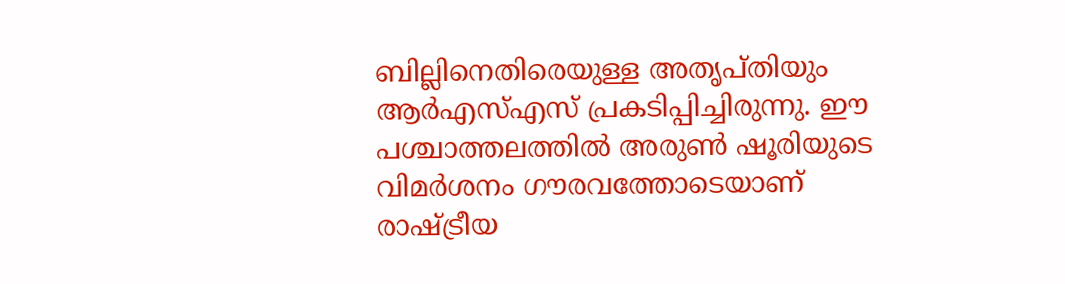ബില്ലിനെതിരെയുള്ള അതൃപ്തിയും ആര്‍എസ്എസ് പ്രകടിപ്പിച്ചിരുന്നു. ഈ പശ്ചാത്തലത്തില്‍ അരുണ്‍ ഷൂരിയുടെ വിമര്‍ശനം ഗൗരവത്തോടെയാണ് രാഷ്ട്രീയ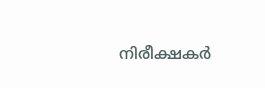നിരീക്ഷകര്‍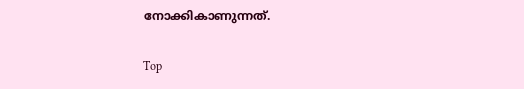നോക്കികാണുന്നത്.

Top